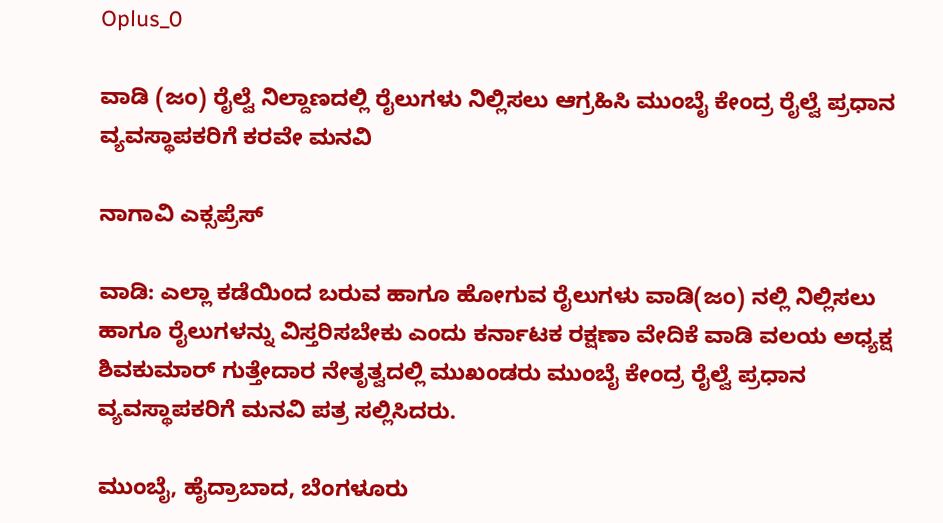Oplus_0

ವಾಡಿ (ಜಂ) ರೈಲ್ವೆ ನಿಲ್ದಾಣದಲ್ಲಿ ರೈಲುಗಳು ನಿಲ್ಲಿಸಲು ಆಗ್ರಹಿಸಿ ಮುಂಬೈ ಕೇಂದ್ರ ರೈಲ್ವೆ ಪ್ರಧಾನ ವ್ಯವಸ್ಥಾಪಕರಿಗೆ ಕರವೇ ಮನವಿ

ನಾಗಾವಿ ಎಕ್ಸಪ್ರೆಸ್

ವಾಡಿ: ಎಲ್ಲಾ ಕಡೆಯಿಂದ ಬರುವ ಹಾಗೂ ಹೋಗುವ ರೈಲುಗಳು ವಾಡಿ(ಜಂ) ನಲ್ಲಿ ನಿಲ್ಲಿಸಲು ಹಾಗೂ ರೈಲುಗಳನ್ನು ವಿಸ್ತರಿಸಬೇಕು ಎಂದು ಕರ್ನಾಟಕ ರಕ್ಷಣಾ ವೇದಿಕೆ ವಾಡಿ ವಲಯ ಅಧ್ಯಕ್ಷ ಶಿವಕುಮಾರ್ ಗುತ್ತೇದಾರ ನೇತೃತ್ವದಲ್ಲಿ ಮುಖಂಡರು ಮುಂಬೈ ಕೇಂದ್ರ ರೈಲ್ವೆ ಪ್ರಧಾನ ವ್ಯವಸ್ಥಾಪಕರಿಗೆ ಮನವಿ ಪತ್ರ ಸಲ್ಲಿಸಿದರು.

ಮುಂಬೈ, ಹೈದ್ರಾಬಾದ, ಬೆಂಗಳೂರು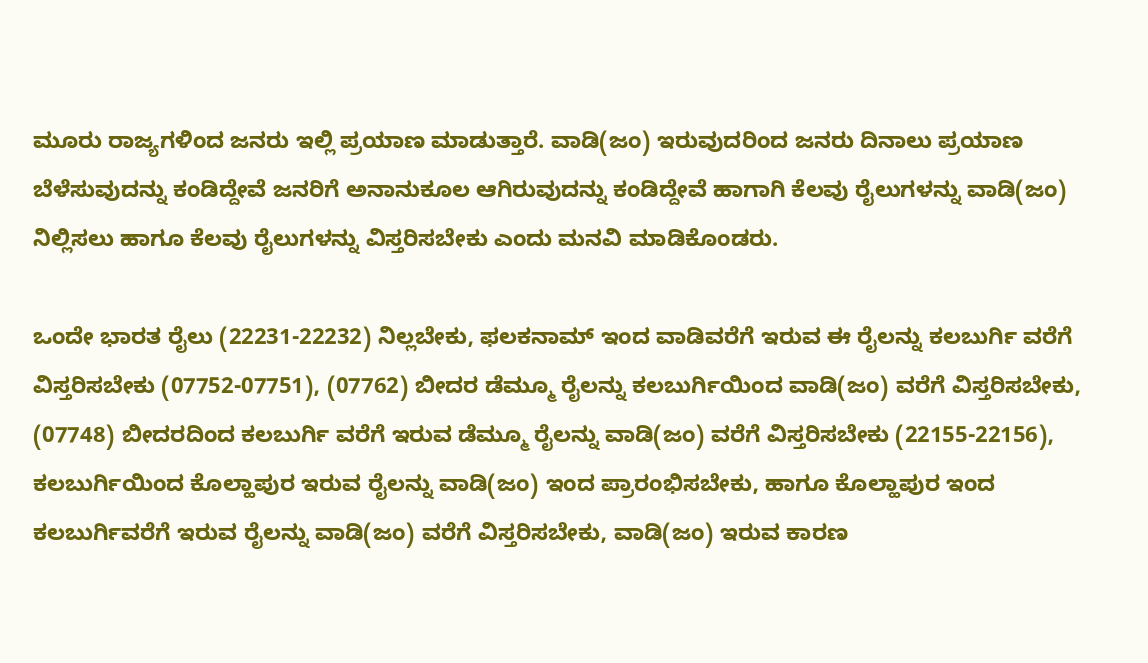ಮೂರು ರಾಜ್ಯಗಳಿಂದ ಜನರು ಇಲ್ಲಿ ಪ್ರಯಾಣ ಮಾಡುತ್ತಾರೆ. ವಾಡಿ(ಜಂ) ಇರುವುದರಿಂದ ಜನರು ದಿನಾಲು ಪ್ರಯಾಣ ಬೆಳೆಸುವುದನ್ನು ಕಂಡಿದ್ದೇವೆ ಜನರಿಗೆ ಅನಾನುಕೂಲ ಆಗಿರುವುದನ್ನು ಕಂಡಿದ್ದೇವೆ ಹಾಗಾಗಿ ಕೆಲವು ರೈಲುಗಳನ್ನು ವಾಡಿ(ಜಂ) ನಿಲ್ಲಿಸಲು ಹಾಗೂ ಕೆಲವು ರೈಲುಗಳನ್ನು ವಿಸ್ತರಿಸಬೇಕು ಎಂದು ಮನವಿ ಮಾಡಿಕೊಂಡರು.

ಒಂದೇ ಭಾರತ ರೈಲು (22231-22232) ನಿಲ್ಲಬೇಕು, ಫಲಕನಾಮ್ ಇಂದ ವಾಡಿವರೆಗೆ ಇರುವ ಈ ರೈಲನ್ನು ಕಲಬುರ್ಗಿ ವರೆಗೆ ವಿಸ್ತರಿಸಬೇಕು (07752-07751), (07762) ಬೀದರ ಡೆಮ್ಮೂ ರೈಲನ್ನು ಕಲಬುರ್ಗಿಯಿಂದ ವಾಡಿ(ಜಂ) ವರೆಗೆ ವಿಸ್ತರಿಸಬೇಕು, (07748) ಬೀದರದಿಂದ ಕಲಬುರ್ಗಿ ವರೆಗೆ ಇರುವ ಡೆಮ್ಮೂ ರೈಲನ್ನು ವಾಡಿ(ಜಂ) ವರೆಗೆ ವಿಸ್ತರಿಸಬೇಕು (22155-22156), ಕಲಬುರ್ಗಿಯಿಂದ ಕೊಲ್ಹಾಪುರ ಇರುವ ರೈಲನ್ನು ವಾಡಿ(ಜಂ) ಇಂದ ಪ್ರಾರಂಭಿಸಬೇಕು, ಹಾಗೂ ಕೊಲ್ಹಾಪುರ ಇಂದ ಕಲಬುರ್ಗಿವರೆಗೆ ಇರುವ ರೈಲನ್ನು ವಾಡಿ(ಜಂ) ವರೆಗೆ ವಿಸ್ತರಿಸಬೇಕು, ವಾಡಿ(ಜಂ) ಇರುವ ಕಾರಣ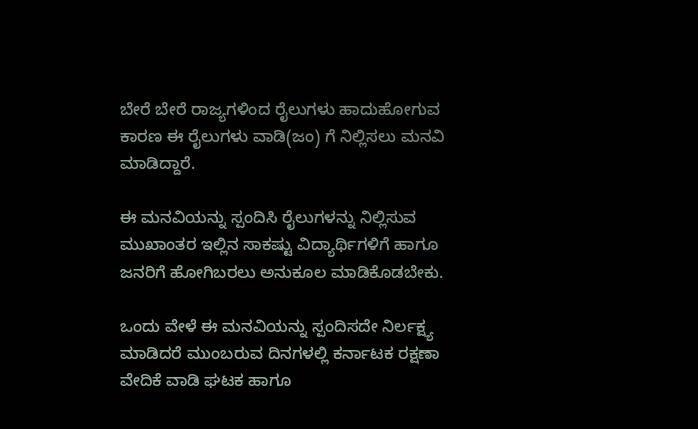ಬೇರೆ ಬೇರೆ ರಾಜ್ಯಗಳಿಂದ ರೈಲುಗಳು ಹಾದುಹೋಗುವ ಕಾರಣ ಈ ರೈಲುಗಳು ವಾಡಿ(ಜಂ) ಗೆ ನಿಲ್ಲಿಸಲು ಮನವಿ ಮಾಡಿದ್ದಾರೆ.

ಈ ಮನವಿಯನ್ನು ಸ್ಪಂದಿಸಿ ರೈಲುಗಳನ್ನು ನಿಲ್ಲಿಸುವ ಮುಖಾಂತರ ಇಲ್ಲಿನ ಸಾಕಷ್ಟು ವಿದ್ಯಾರ್ಥಿಗಳಿಗೆ ಹಾಗೂ ಜನರಿಗೆ ಹೋಗಿಬರಲು ಅನುಕೂಲ ಮಾಡಿಕೊಡಬೇಕು.

ಒಂದು ವೇಳೆ ಈ ಮನವಿಯನ್ನು ಸ್ಪಂದಿಸದೇ ನಿರ್ಲಕ್ಷ್ಯ ಮಾಡಿದರೆ ಮುಂಬರುವ ದಿನಗಳಲ್ಲಿ ಕರ್ನಾಟಕ ರಕ್ಷಣಾ ವೇದಿಕೆ ವಾಡಿ ಘಟಕ ಹಾಗೂ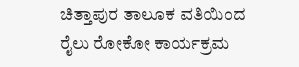ಚಿತ್ತಾಪುರ ತಾಲೂಕ ವತಿಯಿಂದ ರೈಲು ರೋಕೋ ಕಾರ್ಯಕ್ರಮ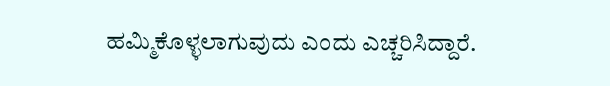ಹಮ್ಮಿಕೊಳ್ಳಲಾಗುವುದು ಎಂದು ಎಚ್ಚರಿಸಿದ್ದಾರೆ.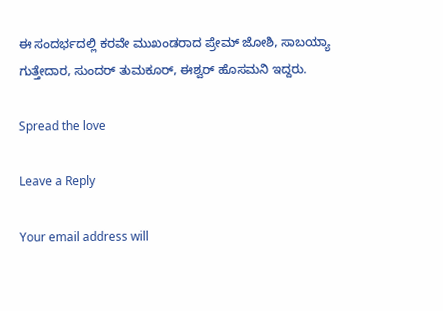ಈ ಸಂದರ್ಭದಲ್ಲಿ ಕರವೇ ಮುಖಂಡರಾದ ಪ್ರೇಮ್ ಜೋಶಿ, ಸಾಬಯ್ಯಾ ಗುತ್ತೇದಾರ, ಸುಂದರ್ ತುಮಕೂರ್, ಈಶ್ವರ್ ಹೊಸಮನಿ ಇದ್ದರು.

Spread the love

Leave a Reply

Your email address will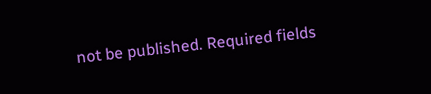not be published. Required fields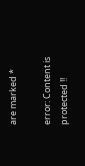are marked *

error: Content is protected !!